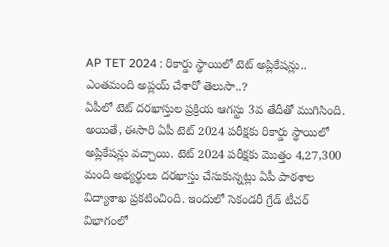AP TET 2024 : రికార్డు స్థాయిలో టెట్ అప్లికేషన్లు.. ఎంతమంది అప్లయ్ చేశారో తెలుసా..?
ఏపీలో టెట్ దరఖాస్తుల ప్రక్రియ ఆగస్టు 3వ తేదీతో ముగిసింది. అయితే, ఈసారి ఏపీ టెట్ 2024 పరీక్షకు రికార్డు స్థాయిలో అప్లికేషన్లు వచ్చాయి. టెట్ 2024 పరీక్షకు మొత్తం 4,27,300 మంది అభ్యర్థులు దరఖాస్తు చేసుకున్నట్లు ఏపీ పాఠశాల విద్యాశాఖ ప్రకటించింది. ఇందులో సెకండరీ గ్రేడ్ టీచర్ విభాగంలో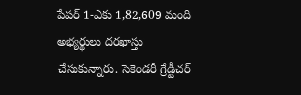పేపర్ 1-ఎకు 1,82,609 మంది అభ్యర్థులు దరఖాస్తు చేసుకున్నారు. సెకెండరీ గ్రేడ్టీచర్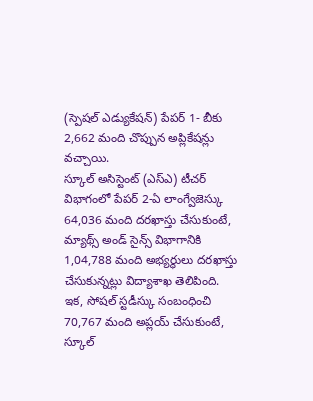(స్పెషల్ ఎడ్యుకేషన్) పేపర్ 1- బీకు 2,662 మంది చొప్పున అప్లికేషన్లు వచ్చాయి.
స్కూల్ అసిస్టెంట్ (ఎస్ఎ) టీచర్ విభాగంలో పేపర్ 2-ఏ లాంగ్వేజెస్కు 64,036 మంది దరఖాస్తు చేసుకుంటే, మ్యాథ్స్ అండ్ సైన్స్ విభాగానికి 1,04,788 మంది అభ్యర్థులు దరఖాస్తు చేసుకున్నట్లు విద్యాశాఖ తెలిపింది. ఇక, సోషల్ స్టడీస్కు సంబంధించి 70,767 మంది అప్లయ్ చేసుకుంటే, స్కూల్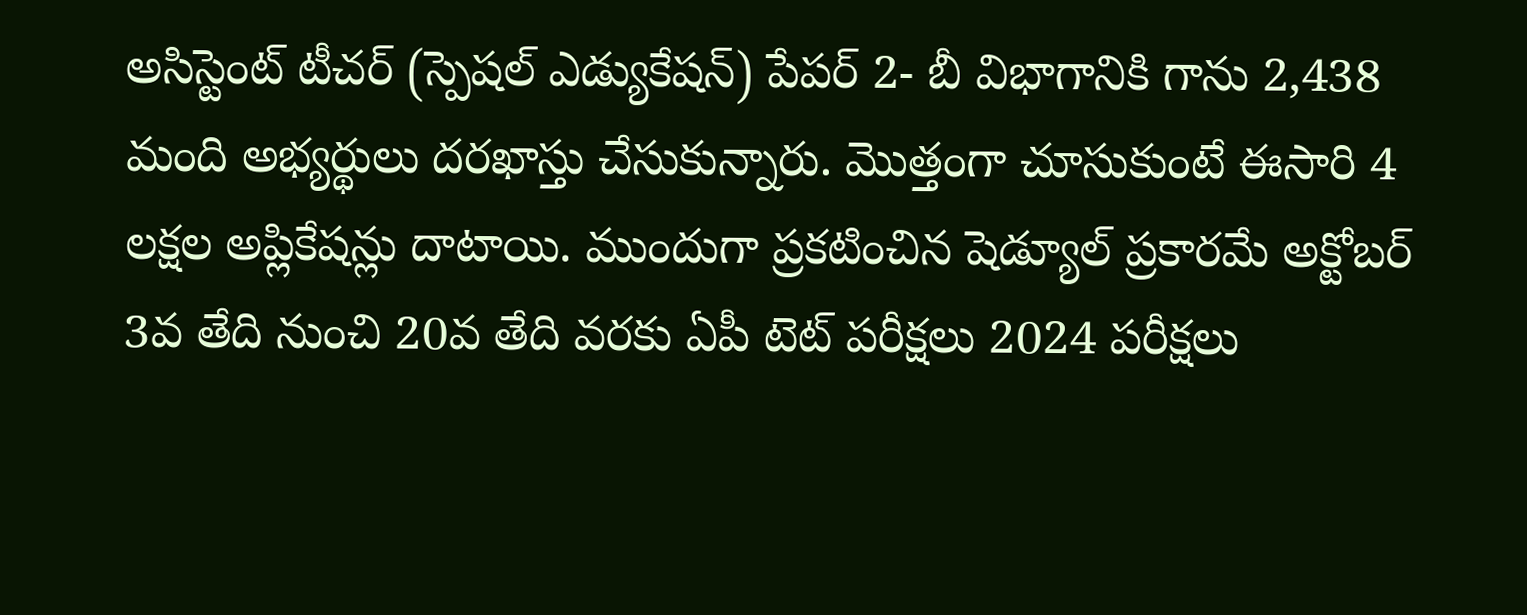అసిస్టెంట్ టీచర్ (స్పెషల్ ఎడ్యుకేషన్) పేపర్ 2- బీ విభాగానికి గాను 2,438 మంది అభ్యర్థులు దరఖాస్తు చేసుకున్నారు. మొత్తంగా చూసుకుంటే ఈసారి 4 లక్షల అప్లికేషన్లు దాటాయి. ముందుగా ప్రకటించిన షెడ్యూల్ ప్రకారమే అక్టోబర్ 3వ తేది నుంచి 20వ తేది వరకు ఏపీ టెట్ పరీక్షలు 2024 పరీక్షలు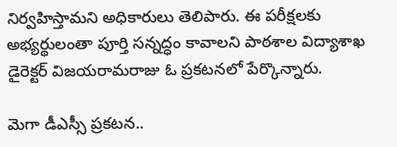నిర్వహిస్తామని అధికారులు తెలిపారు. ఈ పరీక్షలకు అభ్యర్థులంతా పూర్తి సన్నద్ధం కావాలని పాఠశాల విద్యాశాఖ డైరెక్టర్ విజయరామరాజు ఓ ప్రకటనలో పేర్కొన్నారు.

మెగా డీఎస్సీ ప్రకటన..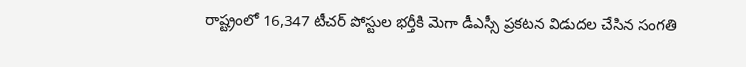రాష్ట్రంలో 16,347 టీచర్ పోస్టుల భర్తీకి మెగా డీఎస్సీ ప్రకటన విడుదల చేసిన సంగతి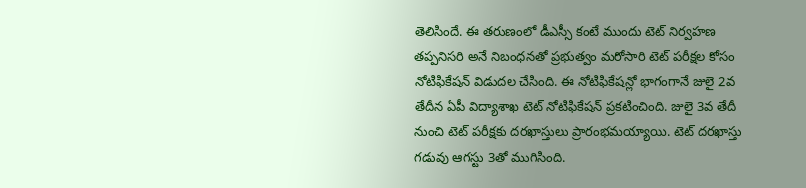తెలిసిందే. ఈ తరుణంలో డీఎస్సీ కంటే ముందు టెట్ నిర్వహణ తప్పనిసరి అనే నిబంధనతో ప్రభుత్వం మరోసారి టెట్ పరీక్షల కోసం నోటిఫికేషన్ విడుదల చేసింది. ఈ నోటిఫికేషన్లో భాగంగానే జులై 2వ తేదీన ఏపీ విద్యాశాఖ టెట్ నోటిఫికేషన్ ప్రకటించింది. జులై 3వ తేదీ నుంచి టెట్ పరీక్షకు దరఖాస్తులు ప్రారంభమయ్యాయి. టెట్ దరఖాస్తు గడువు ఆగస్టు 3తో ముగిసింది.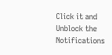Click it and Unblock the Notifications